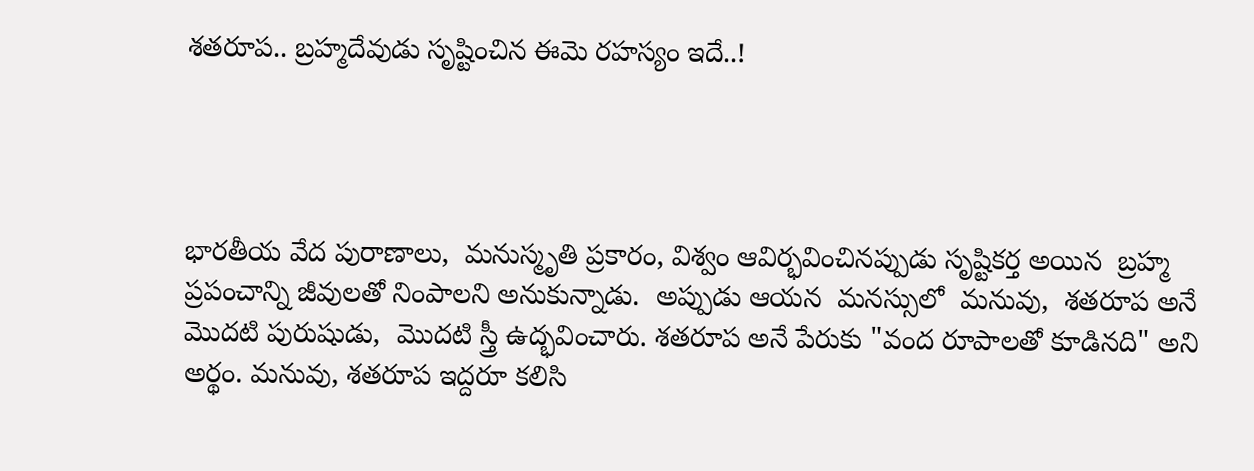శతరూప.. బ్రహ్మదేవుడు సృష్టించిన ఈమె రహస్యం ఇదే..!




భారతీయ వేద పురాణాలు,  మనుస్మృతి ప్రకారం, విశ్వం ఆవిర్భవించినప్పుడు సృష్టికర్త అయిన  బ్రహ్మ ప్రపంచాన్ని జీవులతో నింపాలని అనుకున్నాడు.  అప్పుడు ఆయన  మనస్సులో  మనువు,  శతరూప అనే మొదటి పురుషుడు,  మొదటి స్త్రీ ఉద్భవించారు. శతరూప అనే పేరుకు "వంద రూపాలతో కూడినది" అని అర్థం. మనువు, శతరూప ఇద్దరూ కలిసి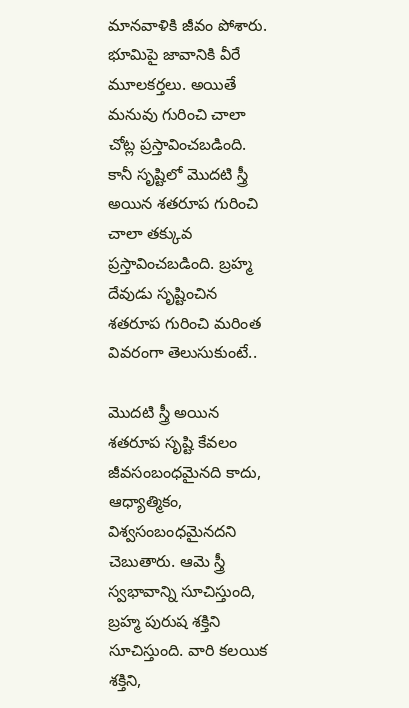మానవాళికి జీవం పోశారు.  భూమిపై జావానికి వీరే మూలకర్తలు. అయితే మనువు గురించి చాలా చోట్ల ప్రస్తావించబడింది.  కానీ సృష్టిలో మొదటి స్త్రీ అయిన శతరూప గురించి చాలా తక్కువ ప్రస్తావించబడింది. బ్రహ్మ దేవుడు సృష్టించిన శతరూప గురించి మరింత వివరంగా తెలుసుకుంటే..

మొదటి స్త్రీ అయిన శతరూప సృష్టి కేవలం జీవసంబంధమైనది కాదు, ఆధ్యాత్మికం,  విశ్వసంబంధమైనదని చెబుతారు. ఆమె స్త్రీ స్వభావాన్ని సూచిస్తుంది, బ్రహ్మ పురుష శక్తిని సూచిస్తుంది. వారి కలయిక శక్తిని,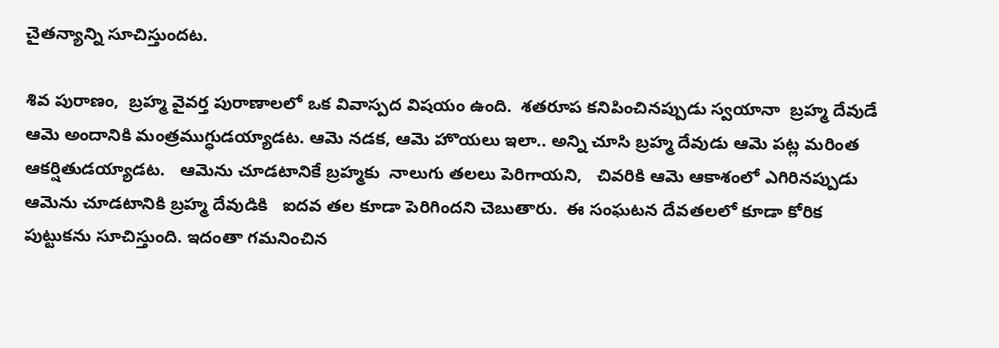చైతన్యాన్ని సూచిస్తుందట.

శివ పురాణం,  బ్రహ్మ వైవర్త పురాణాలలో ఒక వివాస్పద విషయం ఉంది.  శతరూప కనిపించినప్పుడు స్వయానా  బ్రహ్మ దేవుడే  ఆమె అందానికి మంత్రముగ్ధుడయ్యాడట. ఆమె నడక, ఆమె హొయలు ఇలా.. అన్ని చూసి బ్రహ్మ దేవుడు ఆమె పట్ల మరింత ఆకర్షితుడయ్యాడట.   ఆమెను చూడటానికే బ్రహ్మకు  నాలుగు తలలు పెరిగాయని,   చివరికి ఆమె ఆకాశంలో ఎగిరినప్పుడు ఆమెను చూడటానికి బ్రహ్మ దేవుడికి   ఐదవ తల కూడా పెరిగిందని చెబుతారు.  ఈ సంఘటన దేవతలలో కూడా కోరిక పుట్టుకను సూచిస్తుంది. ఇదంతా గమనించిన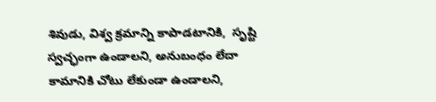శివుడు, విశ్వ క్రమాన్ని కాపాడటానికి,  సృష్టి స్వచ్ఛంగా ఉండాలని, అనుబంధం లేదా కామానికి చోటు లేకుండా ఉండాలని,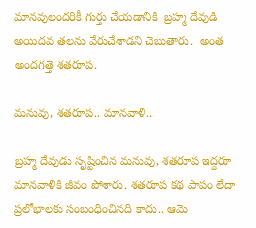మానవులందరికీ గుర్తు చేయడానికి  బ్రహ్మ దేవుడి అయిదవ తలను వేరుచేశాడని చెబుతారు.  అంత అందగత్తె శతరూప.

మనువు, శతరూప.. మానవాళి..

బ్రహ్మ దేవుడు సృష్టించిన మనువు, శతరూప ఇద్దరూ మానవాళికి జీవం పోశారు. శతరూప కథ పాపం లేదా ప్రలోభాలకు సంబంధించినది కాదు.. ఆమె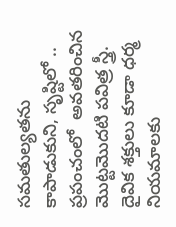సమతుల్యతను కాపాడుకుని, సృష్టిలో ..  ప్రపంచంలో  అవతరించిన మొట్టమొదటి పవిత్ర స్త్రీ.   దైవిక శక్తులు కూడా ధర్మ నియమాలకు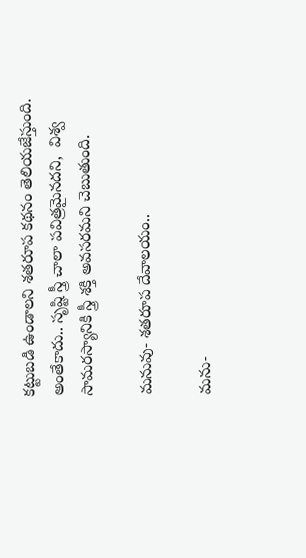కట్టుబడి ఉండాలని శతరూప కథనం తెలియజేస్తుంది.  అంతేకాదు.. సృష్టి స్త్రీ చాలా పవిత్రమైనదని,  విశ్వ సామరస్యానికి స్త్రీ శక్తి అవసరమని చెబుతుంది.

మనువు- శతరూప దేవాలయం..

మను-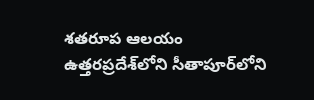శతరూప ఆలయం ఉత్తరప్రదేశ్‌లోని సీతాపూర్‌లోని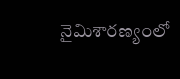నైమిశారణ్యంలో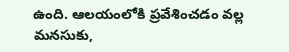ఉంది. ఆలయంలోకి ప్రవేశించడం వల్ల మనసుకు,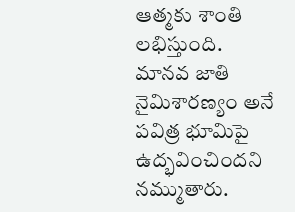ఆత్మకు శాంతి లభిస్తుంది. మానవ జాతి నైమిశారణ్యం అనే పవిత్ర భూమిపై ఉద్భవించిందని నమ్ముతారు.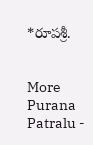*రూపశ్రీ.


More Purana Patralu -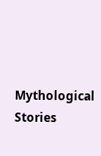Mythological Stories